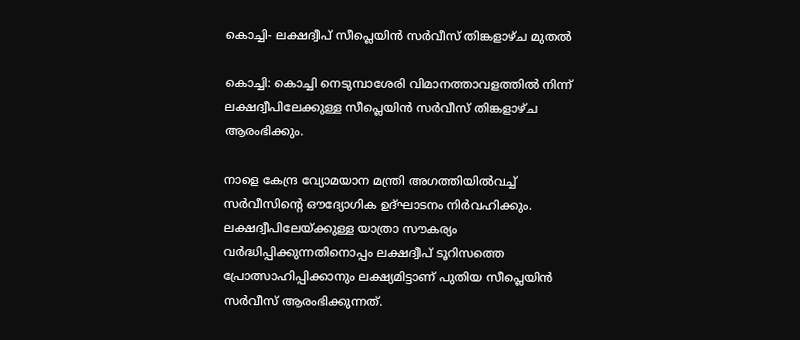കൊച്ചി- ലക്ഷദ്വീപ് സീപ്ലെയിൻ സര്‍വീസ് തിങ്കളാഴ്ച മുതല്‍

കൊച്ചി: കൊച്ചി നെടുമ്പാശേരി വിമാനത്താവളത്തില്‍ നിന്ന് ലക്ഷദ്വീപിലേക്കുള്ള സീപ്ലെയിൻ സ‌ർവീസ് തിങ്കളാഴ്ച ആരംഭിക്കും.

നാളെ കേന്ദ്ര വ്യോമയാന മന്ത്രി അഗത്തിയില്‍വച്ച്‌ സർവീസിന്റെ ഔദ്യോഗിക ഉദ്ഘാടനം നിർവഹിക്കും. ലക്ഷദ്വീപിലേയ്ക്കുള്ള യാത്രാ സൗകര്യം വർദ്ധിപ്പിക്കുന്നതിനൊപ്പം ലക്ഷദ്വീപ് ടൂറിസത്തെ പ്രോത്സാഹിപ്പിക്കാനും ലക്ഷ്യമിട്ടാണ് പുതിയ സീപ്ലെയിൻ സർവീസ് ആരംഭിക്കുന്നത്.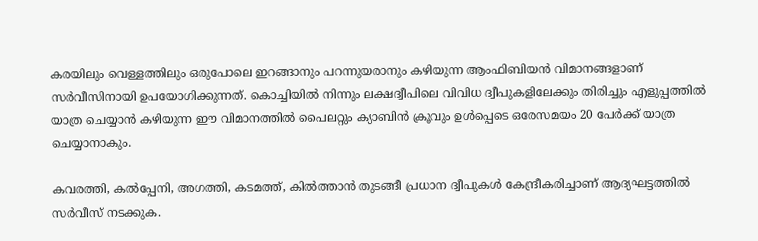കരയിലും വെള്ളത്തിലും ഒരുപോലെ ഇറങ്ങാനും പറന്നുയരാനും കഴിയുന്ന ആംഫിബിയൻ വിമാനങ്ങളാണ് സർവീസിനായി ഉപയോഗിക്കുന്നത്. കൊച്ചിയില്‍ നിന്നും ലക്ഷദ്വീപിലെ വിവിധ ദ്വീപുകളിലേക്കും തിരിച്ചും എളുപ്പത്തില്‍ യാത്ര ചെയ്യാൻ കഴിയുന്ന ഈ വിമാനത്തില്‍ പൈലറ്റും ക്യാബിൻ ക്രൂവും ഉള്‍പ്പെടെ ഒരേസമയം 20 പേർക്ക് യാത്ര ചെയ്യാനാകും.

കവരത്തി, കല്‍പ്പേനി, അഗത്തി, കടമത്ത്, കില്‍ത്താൻ തുടങ്ങീ പ്രധാന ദ്വീപുകള്‍ കേന്ദ്രീകരിച്ചാണ് ആദ്യഘട്ടത്തില്‍ സർവീസ് നടക്കുക.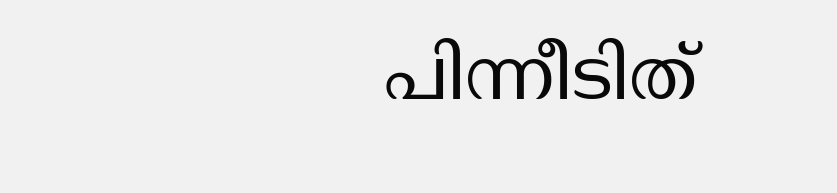പിന്നീടിത്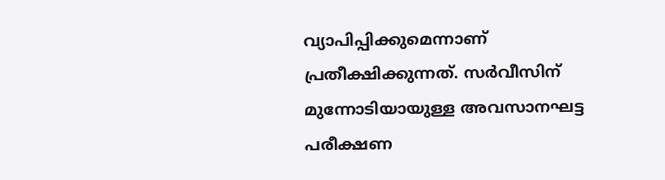വ്യാപിപ്പിക്കുമെന്നാണ് പ്രതീക്ഷിക്കുന്നത്. സർവീസിന് മുന്നോടിയായുള്ള അവസാനഘട്ട പരീക്ഷണ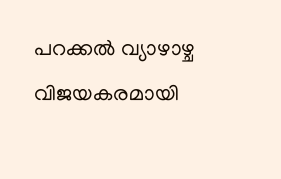പറക്കല്‍ വ്യാഴാഴ്ച വിജയകരമായി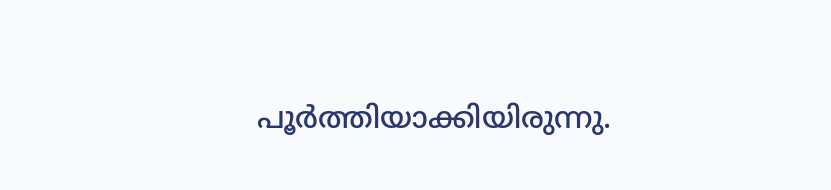പൂർത്തിയാക്കിയിരുന്നു.